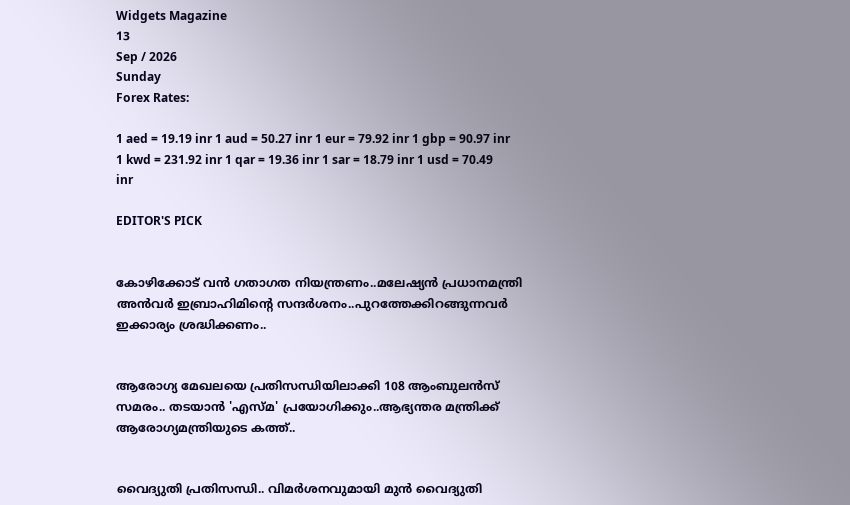Widgets Magazine
13
Sep / 2026
Sunday
Forex Rates:

1 aed = 19.19 inr 1 aud = 50.27 inr 1 eur = 79.92 inr 1 gbp = 90.97 inr 1 kwd = 231.92 inr 1 qar = 19.36 inr 1 sar = 18.79 inr 1 usd = 70.49 inr

EDITOR'S PICK


കോഴിക്കോട് വൻ ഗതാഗത നിയന്ത്രണം..മലേഷ്യൻ പ്രധാനമന്ത്രി അൻവർ ഇബ്രാഹിമിന്റെ സന്ദർശനം..പുറത്തേക്കിറങ്ങുന്നവർ ഇക്കാര്യം ശ്രദ്ധിക്കണം..


ആരോഗ്യ മേഖലയെ പ്രതിസന്ധിയിലാക്കി 108 ആംബുലൻസ് സമരം.. തടയാന്‍ 'എസ്മ' പ്രയോഗിക്കും..ആഭ്യന്തര മന്ത്രിക്ക് ആരോഗ്യമന്ത്രിയുടെ കത്ത്..


വൈദ്യുതി പ്രതിസന്ധി.. വിമര്‍ശനവുമായി മുന്‍ വൈദ്യുതി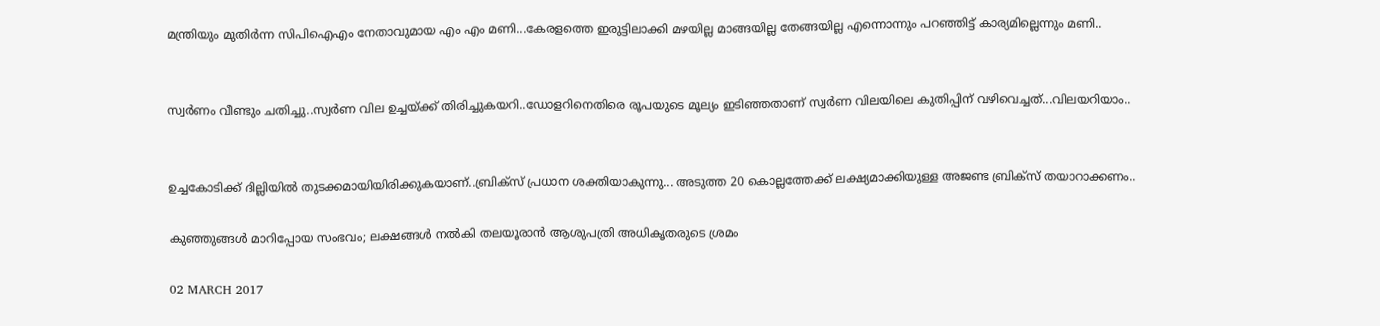മന്ത്രിയും മുതിർന്ന സിപിഐഎം നേതാവുമായ എം എം മണി...കേരളത്തെ ഇരുട്ടിലാക്കി മഴയില്ല മാങ്ങയില്ല തേങ്ങയില്ല എന്നൊന്നും പറഞ്ഞിട്ട് കാര്യമില്ലെന്നും മണി..


സ്വർണം വീണ്ടും ചതിച്ചു..സ്വർണ വില ഉച്ചയ്ക്ക് തിരിച്ചുകയറി..ഡോളറിനെതിരെ രൂപയുടെ മൂല്യം ഇടിഞ്ഞതാണ് സ്വർണ വിലയിലെ കുതിപ്പിന് വഴിവെച്ചത്...വിലയറിയാം..


ഉച്ചകോടിക്ക് ദില്ലിയിൽ തുടക്കമായിയിരിക്കുകയാണ്..ബ്രിക്സ് പ്രധാന ശക്തിയാകുന്നു... അടുത്ത 20 കൊല്ലത്തേക്ക് ലക്ഷ്യമാക്കിയുള്ള അജണ്ട ബ്രിക്സ് തയാറാക്കണം..

കുഞ്ഞുങ്ങള്‍ മാറിപ്പോയ സംഭവം; ലക്ഷങ്ങള്‍ നല്‍കി തലയൂരാന്‍ ആശുപത്രി അധികൃതരുടെ ശ്രമം

02 MARCH 2017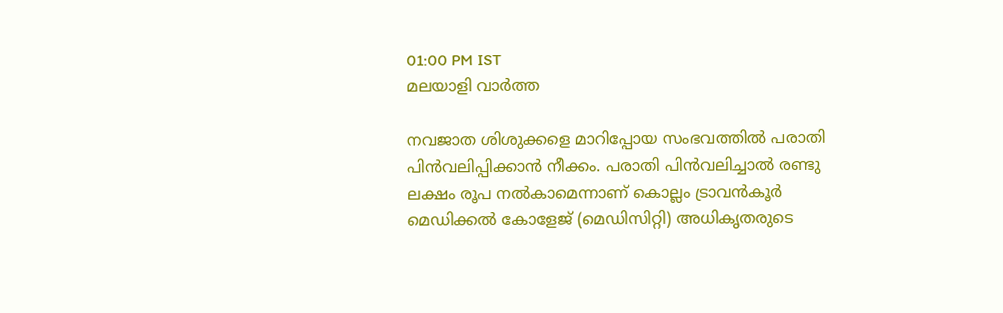01:00 PM IST
മലയാളി വാര്‍ത്ത

നവജാത ശിശുക്കളെ മാറിപ്പോയ സംഭവത്തില്‍ പരാതി പിന്‍വലിപ്പിക്കാന്‍ നീക്കം. പരാതി പിന്‍വലിച്ചാല്‍ രണ്ടു ലക്ഷം രൂപ നല്‍കാമെന്നാണ് കൊല്ലം ട്രാവന്‍കൂര്‍ മെഡിക്കല്‍ കോളേജ് (മെഡിസിറ്റി) അധികൃതരുടെ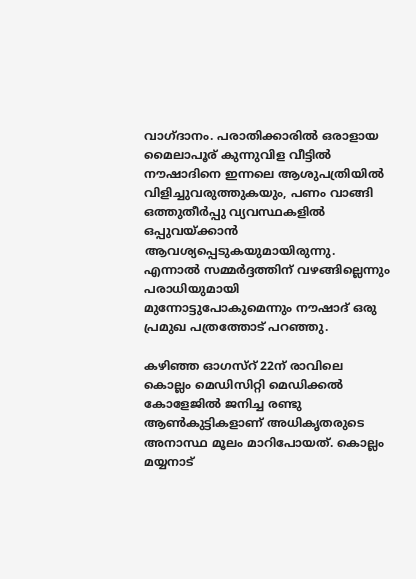വാഗ്ദാനം. പരാതിക്കാരില്‍ ഒരാളായ മൈലാപൂര് കുന്നുവിള വീട്ടില്‍ നൗഷാദിനെ ഇന്നലെ ആശുപത്രിയില്‍ വിളിച്ചുവരുത്തുകയും, പണം വാങ്ങി ഒത്തുതീര്‍പ്പു വ്യവസ്ഥകളില്‍ ഒപ്പുവയ്ക്കാന്‍ ആവശ്യപ്പെടുകയുമായിരുന്നു. എന്നാല്‍ സമ്മര്‍ദ്ദത്തിന് വഴങ്ങില്ലെന്നും പരാധിയുമായി മുന്നോട്ടുപോകുമെന്നും നൗഷാദ് ഒരു പ്രമുഖ പത്രത്തോട് പറഞ്ഞു.

കഴിഞ്ഞ ഓഗസ്‌റ് 22ന് രാവിലെ കൊല്ലം മെഡിസിറ്റി മെഡിക്കല്‍ കോളേജില്‍ ജനിച്ച രണ്ടു ആണ്‍കുട്ടികളാണ് അധികൃതരുടെ അനാസ്ഥ മൂലം മാറിപോയത്. കൊല്ലം മയ്യനാട്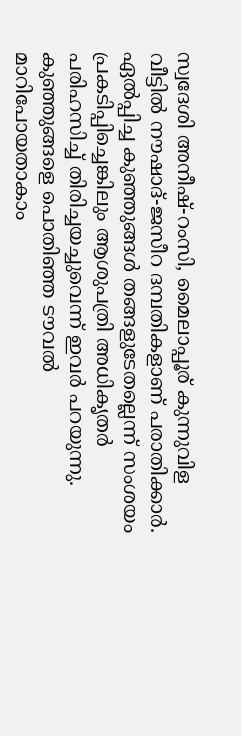സ്വദേശി അനീഷ്-റംസി, മൈലാപ്പൂര് കുന്നുവിള വീട്ടില്‍ നൗഷാദ്-ജസീറ ദമ്പതികളാണ് പരാതിക്കാര്‍. ഏല്‍പ്പിച്ച കുഞ്ഞുങ്ങള്‍ തങ്ങളുടേതല്ലെന്ന് സംശയം പ്രകടിപ്പിച്ചെങ്കിലും ആശുപത്രി അധികൃതര്‍ പരിഹസിച്ച് തിരിച്ചയച്ചുവെന്ന് ഇവര്‍ പറയുന്നു. കുഞ്ഞുങ്ങളെ പൊതിഞ്ഞ ടൗവല്‍ മാറിപോയതാകാം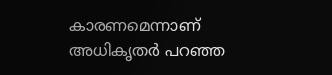കാരണമെന്നാണ് അധികൃതര്‍ പറഞ്ഞ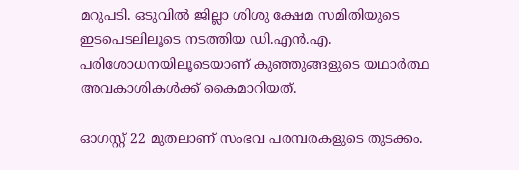മറുപടി. ഒടുവില്‍ ജില്ലാ ശിശു ക്ഷേമ സമിതിയുടെ ഇടപെടലിലൂടെ നടത്തിയ ഡി.എന്‍.എ. പരിശോധനയിലൂടെയാണ് കുഞ്ഞുങ്ങളുടെ യഥാര്‍ത്ഥ അവകാശികള്‍ക്ക് കൈമാറിയത്.

ഓഗസ്റ്റ് 22 മുതലാണ് സംഭവ പരമ്പരകളുടെ തുടക്കം.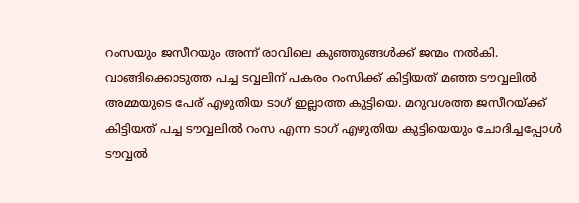റംസയും ജസീറയും അന്ന് രാവിലെ കുഞ്ഞുങ്ങള്‍ക്ക് ജന്മം നല്‍കി. വാങ്ങിക്കൊടുത്ത പച്ച ടവ്വലിന് പകരം റംസിക്ക് കിട്ടിയത് മഞ്ഞ ടൗവ്വലില്‍ അമ്മയുടെ പേര് എഴുതിയ ടാഗ് ഇല്ലാത്ത കുട്ടിയെ. മറുവശത്ത ജസീറയ്ക്ക് കിട്ടിയത് പച്ച ടൗവ്വലില്‍ റംസ എന്ന ടാഗ് എഴുതിയ കുട്ടിയെയും ചോദിച്ചപ്പോള്‍ ടൗവ്വല്‍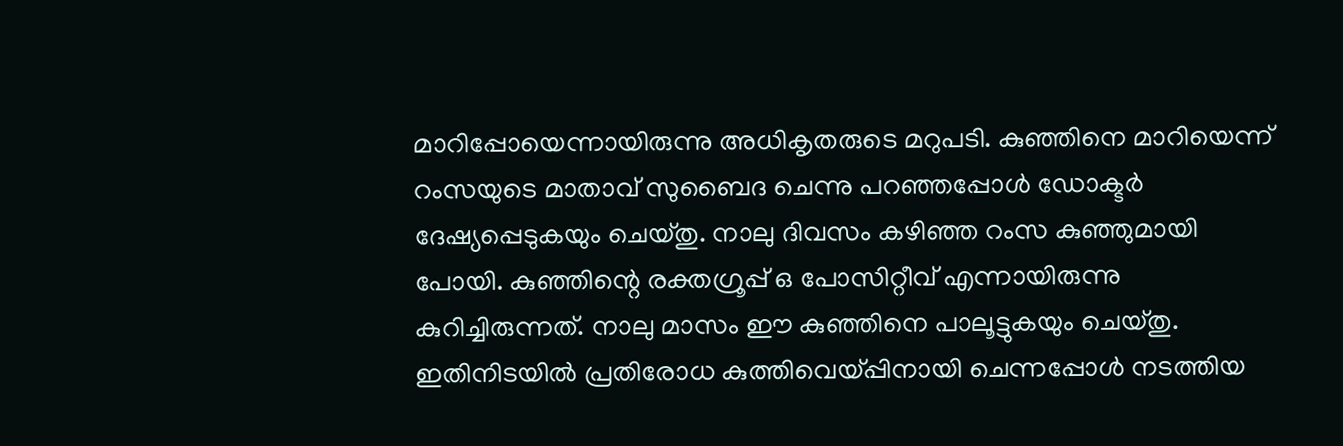മാറിപ്പോയെന്നായിരുന്നു അധികൃതരുടെ മറുപടി. കുഞ്ഞിനെ മാറിയെന്ന് റംസയുടെ മാതാവ് സുബൈദ ചെന്നു പറഞ്ഞപ്പോള്‍ ഡോക്ടര്‍ ദേഷ്യപ്പെടുകയും ചെയ്തു. നാലു ദിവസം കഴിഞ്ഞ റംസ കുഞ്ഞുമായി പോയി. കുഞ്ഞിന്റെ രക്തഗ്രൂപ്പ് ഒ പോസിറ്റീവ് എന്നായിരുന്നു കുറിച്ചിരുന്നത്. നാലു മാസം ഈ കുഞ്ഞിനെ പാലൂട്ടുകയും ചെയ്തു. ഇതിനിടയില്‍ പ്രതിരോധ കുത്തിവെയ്പ്പിനായി ചെന്നപ്പോള്‍ നടത്തിയ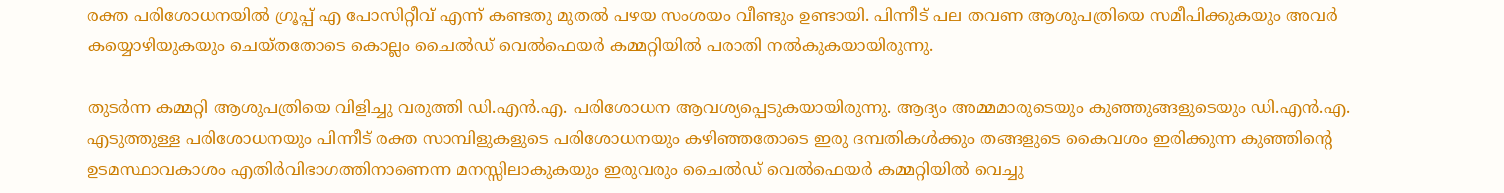രക്ത പരിശോധനയില്‍ ഗ്രൂപ്പ് എ പോസിറ്റീവ് എന്ന് കണ്ടതു മുതല്‍ പഴയ സംശയം വീണ്ടും ഉണ്ടായി. പിന്നീട് പല തവണ ആശുപത്രിയെ സമീപിക്കുകയും അവര്‍ കയ്യൊഴിയുകയും ചെയ്തതോടെ കൊല്ലം ചൈല്‍ഡ് വെല്‍ഫെയര്‍ കമ്മറ്റിയില്‍ പരാതി നല്‍കുകയായിരുന്നു.

തുടര്‍ന്ന കമ്മറ്റി ആശുപത്രിയെ വിളിച്ചു വരുത്തി ഡി.എന്‍.എ. പരിശോധന ആവശ്യപ്പെടുകയായിരുന്നു. ആദ്യം അമ്മമാരുടെയും കുഞ്ഞുങ്ങളുടെയും ഡി.എന്‍.എ. എടുത്തുള്ള പരിശോധനയും പിന്നീട് രക്ത സാമ്പിളുകളുടെ പരിശോധനയും കഴിഞ്ഞതോടെ ഇരു ദമ്പതികള്‍ക്കും തങ്ങളുടെ കൈവശം ഇരിക്കുന്ന കുഞ്ഞിന്റെ ഉടമസ്ഥാവകാശം എതിര്‍വിഭാഗത്തിനാണെന്ന മനസ്സിലാകുകയും ഇരുവരും ചൈല്‍ഡ് വെല്‍ഫെയര്‍ കമ്മറ്റിയില്‍ വെച്ചു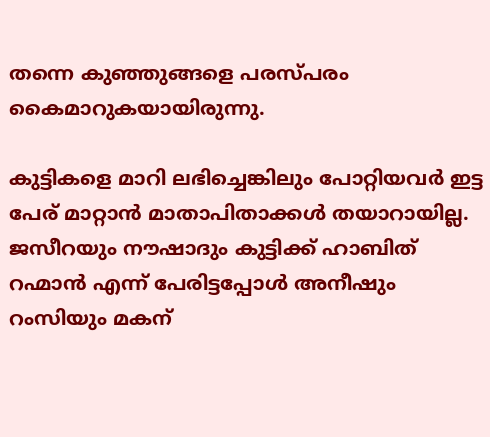തന്നെ കുഞ്ഞുങ്ങളെ പരസ്പരം കൈമാറുകയായിരുന്നു.

കുട്ടികളെ മാറി ലഭിച്ചെങ്കിലും പോറ്റിയവര്‍ ഇട്ട പേര് മാറ്റാന്‍ മാതാപിതാക്കള്‍ തയാറായില്ല. ജസീറയും നൗഷാദും കുട്ടിക്ക് ഹാബിത് റഹ്മാന്‍ എന്ന് പേരിട്ടപ്പോള്‍ അനീഷും റംസിയും മകന്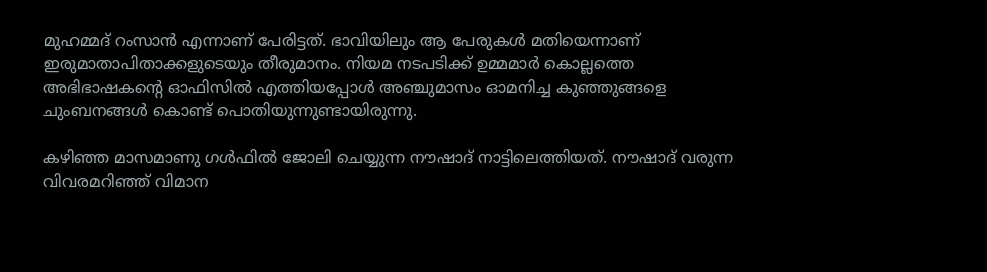മുഹമ്മദ് റംസാന്‍ എന്നാണ് പേരിട്ടത്. ഭാവിയിലും ആ പേരുകള്‍ മതിയെന്നാണ് ഇരുമാതാപിതാക്കളുടെയും തീരുമാനം. നിയമ നടപടിക്ക് ഉമ്മമാര്‍ കൊല്ലത്തെ അഭിഭാഷകന്റെ ഓഫിസില്‍ എത്തിയപ്പോള്‍ അഞ്ചുമാസം ഓമനിച്ച കുഞ്ഞുങ്ങളെ ചുംബനങ്ങള്‍ കൊണ്ട് പൊതിയുന്നുണ്ടായിരുന്നു.

കഴിഞ്ഞ മാസമാണു ഗള്‍ഫില്‍ ജോലി ചെയ്യുന്ന നൗഷാദ് നാട്ടിലെത്തിയത്. നൗഷാദ് വരുന്ന വിവരമറിഞ്ഞ് വിമാന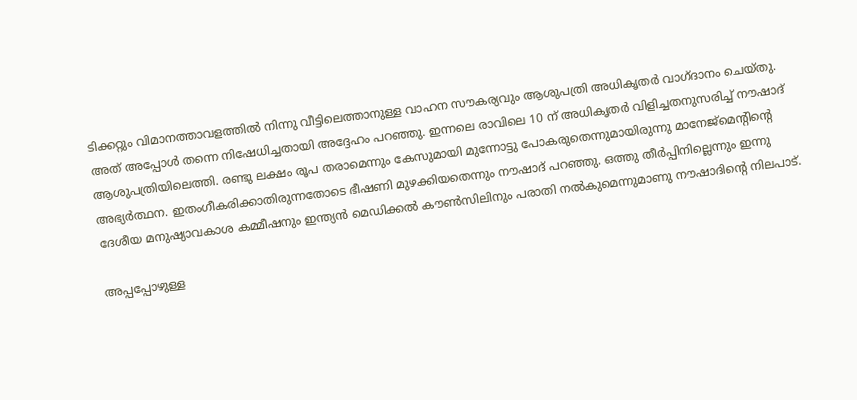ടിക്കറ്റും വിമാനത്താവളത്തില്‍ നിന്നു വീട്ടിലെത്താനുള്ള വാഹന സൗകര്യവും ആശുപത്രി അധികൃതര്‍ വാഗ്ദാനം ചെയ്തു. അത് അപ്പോള്‍ തന്നെ നിഷേധിച്ചതായി അദ്ദേഹം പറഞ്ഞു. ഇന്നലെ രാവിലെ 10 ന് അധികൃതര്‍ വിളിച്ചതനുസരിച്ച് നൗഷാദ് ആശുപത്രിയിലെത്തി. രണ്ടു ലക്ഷം രൂപ തരാമെന്നും കേസുമായി മുന്നോട്ടു പോകരുതെന്നുമായിരുന്നു മാനേജ്‌മെന്റിന്റെ അഭ്യര്‍ത്ഥന. ഇതംഗീകരിക്കാതിരുന്നതോടെ ഭീഷണി മുഴക്കിയതെന്നും നൗഷാദ് പറഞ്ഞു. ഒത്തു തീര്‍പ്പിനില്ലെന്നും ഇന്നു ദേശീയ മനുഷ്യാവകാശ കമ്മീഷനും ഇന്ത്യന്‍ മെഡിക്കല്‍ കൗണ്‍സിലിനും പരാതി നല്‍കുമെന്നുമാണു നൗഷാദിന്റെ നിലപാട്.

അപ്പപ്പോഴുള്ള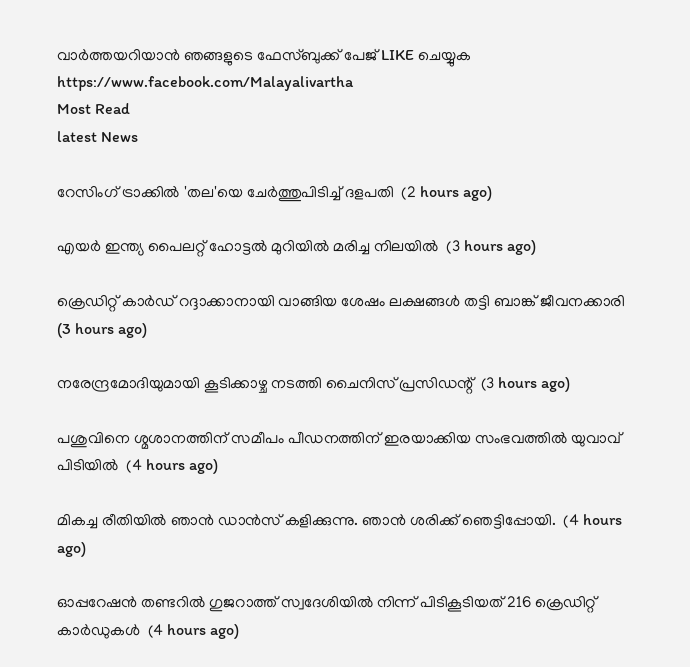വാര്‍ത്തയറിയാന്‍ ഞങ്ങളുടെ ഫേസ്‌ബുക്ക്‌ പേജ് LIKE ചെയ്യുക
https://www.facebook.com/Malayalivartha
Most Read
latest News

റേസിംഗ് ട്രാക്കില്‍ 'തല'യെ ചേര്‍ത്തുപിടിച്ച് ദളപതി  (2 hours ago)

എയര്‍ ഇന്ത്യ പൈലറ്റ് ഹോട്ടല്‍ മുറിയില്‍ മരിച്ച നിലയില്‍  (3 hours ago)

ക്രെഡിറ്റ് കാര്‍ഡ് റദ്ദാക്കാനായി വാങ്ങിയ ശേഷം ലക്ഷങ്ങള്‍ തട്ടി ബാങ്ക് ജീവനക്കാരി  (3 hours ago)

നരേന്ദ്രമോദിയുമായി കൂടിക്കാഴ്ച നടത്തി ചൈനിസ് പ്രസിഡന്റ്  (3 hours ago)

പശുവിനെ ശ്മശാനത്തിന് സമീപം പീഡനത്തിന് ഇരയാക്കിയ സംഭവത്തില്‍ യുവാവ് പിടിയില്‍  (4 hours ago)

മികച്ച രീതിയിൽ ഞാൻ ഡാൻസ് കളിക്കുന്നു. ഞാൻ ശരിക്ക് ഞെട്ടിപ്പോയി.  (4 hours ago)

ഓപ്പറേഷന്‍ തണ്ടറില്‍ ഗുജറാത്ത് സ്വദേശിയില്‍ നിന്ന് പിടികൂടിയത് 216 ക്രെഡിറ്റ് കാര്‍ഡുകള്‍  (4 hours ago)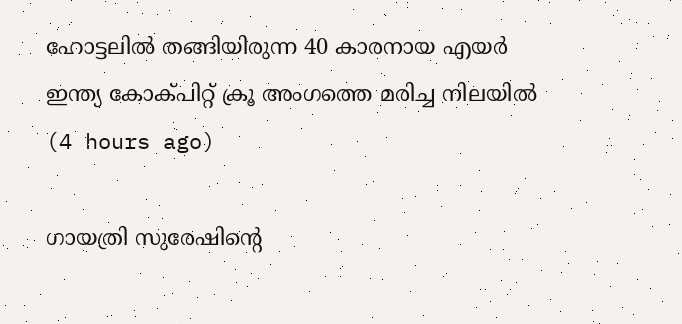ഹോട്ടലിൽ തങ്ങിയിരുന്ന 40 കാരനായ എയർ ഇന്ത്യ കോക്പിറ്റ് ക്രൂ അംഗത്തെ മരിച്ച നിലയിൽ  (4 hours ago)

ഗായത്രി സുരേഷിന്റെ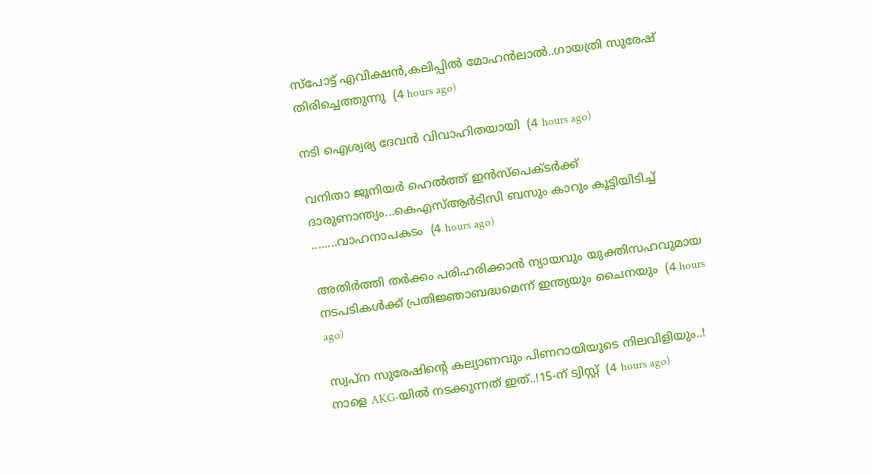സ്‌പോട്ട് എവിക്ഷന്‍,കലിപ്പിൽ മോഹൻലാൽ..ഗായത്രി സുരേഷ് തിരിച്ചെത്തുന്നു  (4 hours ago)

നടി ഐശ്വര്യ ദേവന്‍ വിവാഹിതയായി  (4 hours ago)

വനിതാ ജൂനിയർ ഹെൽത്ത് ഇൻസ്പെക്ടർക്ക് ദാരുണാന്ത്യം...കെഎസ്ആർടിസി ബസും കാറും കൂട്ടിയിടിച്ച് ........വാഹനാപകടം  (4 hours ago)

അതിർത്തി തർക്കം പരിഹരിക്കാൻ ന്യായവും യുക്തിസഹവുമായ നടപടികൾക്ക് പ്രതിജ്ഞാബദ്ധമെന്ന് ഇന്ത്യയും ചൈനയും  (4 hours ago)

സ്വപ്ന സുരേഷിന്റെ കല്യാണവും പിണറായിയുടെ നിലവിളിയും..! നാളെ AKG-യിൽ നടക്കുന്നത് ഇത്..!15-ന് ട്വിസ്റ്റ്  (4 hours ago)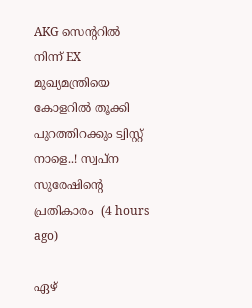AKG സെന്ററിൽ നിന്ന് EX മുഖ്യമന്ത്രിയെ കോളറിൽ തൂക്കി പുറത്തിറക്കും ട്വിസ്റ്റ് നാളെ..! സ്വപ്ന സുരേഷിന്റെ പ്രതികാരം  (4 hours ago)

ഏഴ്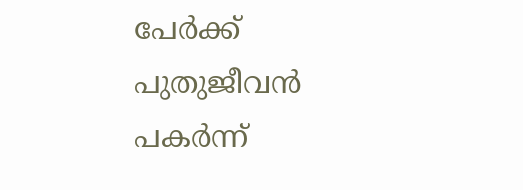പേര്‍ക്ക് പുതുജീവന്‍ പകര്‍ന്ന്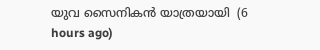യുവ സൈനികന്‍ യാത്രയായി  (6 hours ago)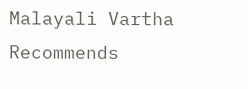Malayali Vartha Recommends